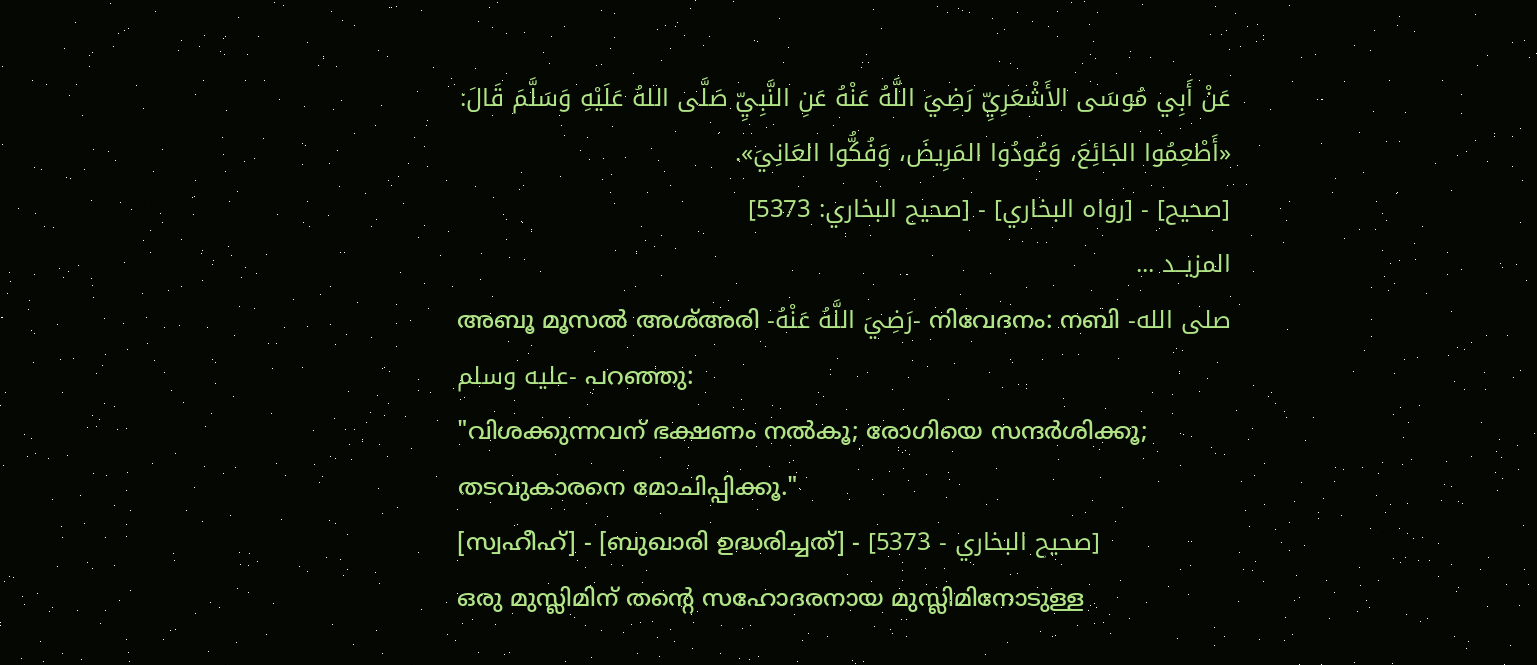عَنْ أَبِي مُوسَى الأَشْعَرِيِّ رَضِيَ اللَّهُ عَنْهُ عَنِ النَّبِيِّ صَلَّى اللهُ عَلَيْهِ وَسَلَّمَ قَالَ:
«أَطْعِمُوا الجَائِعَ، وَعُودُوا المَرِيضَ، وَفُكُّوا العَانِيَ».
[صحيح] - [رواه البخاري] - [صحيح البخاري: 5373]
المزيــد ...
അബൂ മൂസൽ അശ്അരി -رَضِيَ اللَّهُ عَنْهُ- നിവേദനം: നബി -صلى الله عليه وسلم- പറഞ്ഞു:
"വിശക്കുന്നവന് ഭക്ഷണം നൽകൂ; രോഗിയെ സന്ദർശിക്കൂ; തടവുകാരനെ മോചിപ്പിക്കൂ."
[സ്വഹീഹ്] - [ബുഖാരി ഉദ്ധരിച്ചത്] - [صحيح البخاري - 5373]
ഒരു മുസ്ലിമിന് തൻ്റെ സഹോദരനായ മുസ്ലിമിനോടുള്ള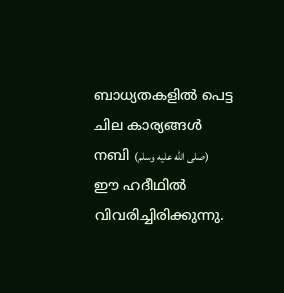ബാധ്യതകളിൽ പെട്ട ചില കാര്യങ്ങൾ നബി (صلى الله عليه وسلم) ഈ ഹദീഥിൽ വിവരിച്ചിരിക്കുന്നു.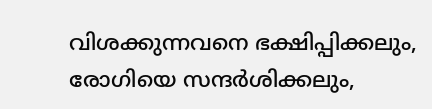വിശക്കുന്നവനെ ഭക്ഷിപ്പിക്കലും, രോഗിയെ സന്ദർശിക്കലും,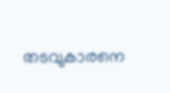തടവുകാരനെ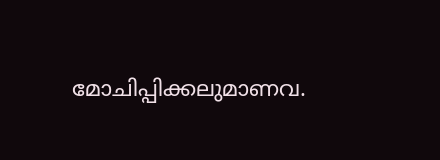മോചിപ്പിക്കലുമാണവ.